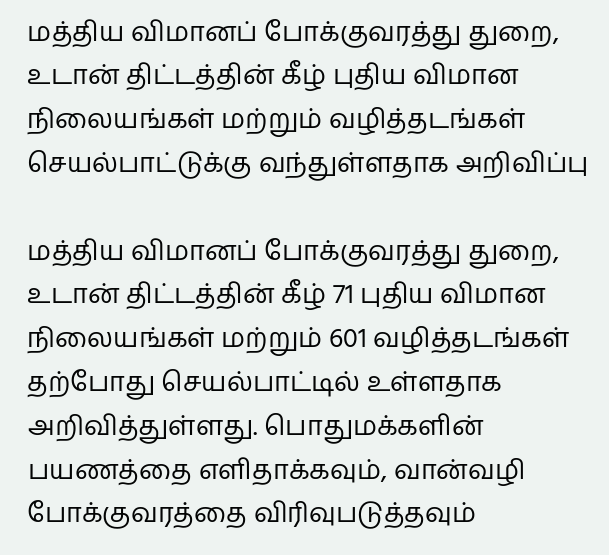மத்திய விமானப் போக்குவரத்து துறை, உடான் திட்டத்தின் கீழ் புதிய விமான நிலையங்கள் மற்றும் வழித்தடங்கள் செயல்பாட்டுக்கு வந்துள்ளதாக அறிவிப்பு

மத்திய விமானப் போக்குவரத்து துறை, உடான் திட்டத்தின் கீழ் 71 புதிய விமான நிலையங்கள் மற்றும் 601 வழித்தடங்கள் தற்போது செயல்பாட்டில் உள்ளதாக அறிவித்துள்ளது. பொதுமக்களின் பயணத்தை எளிதாக்கவும், வான்வழி போக்குவரத்தை விரிவுபடுத்தவும்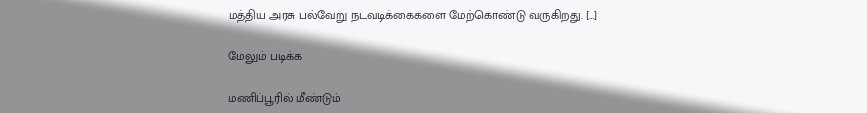மத்திய அரசு பல்வேறு நடவடிக்கைகளை மேற்கொண்டு வருகிறது. […]

மேலும் படிக்க

மணிப்பூரில் மீண்டும்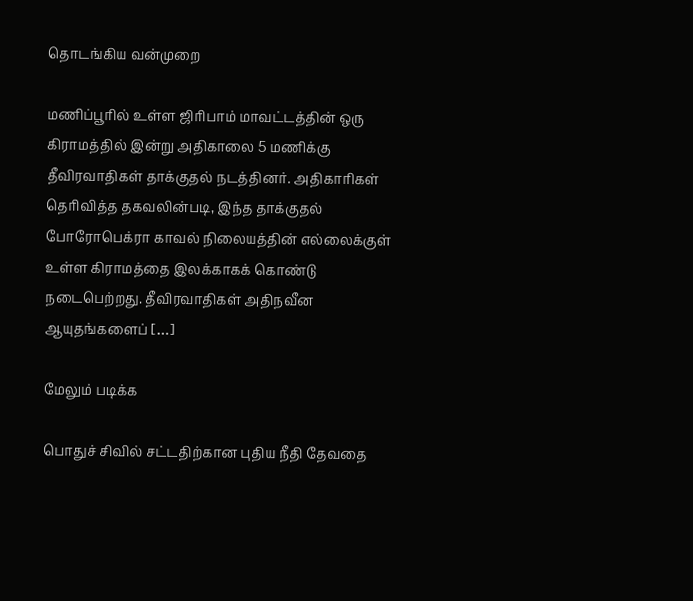தொடங்கிய வன்முறை

மணிப்பூரில் உள்ள ஜிரிபாம் மாவட்டத்தின் ஒரு கிராமத்தில் இன்று அதிகாலை 5 மணிக்கு தீவிரவாதிகள் தாக்குதல் நடத்தினர். அதிகாரிகள் தெரிவித்த தகவலின்படி, இந்த தாக்குதல் போரோபெக்ரா காவல் நிலையத்தின் எல்லைக்குள் உள்ள கிராமத்தை இலக்காகக் கொண்டு நடைபெற்றது. தீவிரவாதிகள் அதிநவீன ஆயுதங்களைப் […]

மேலும் படிக்க

பொதுச் சிவில் சட்டதிற்கான புதிய நீதி தேவதை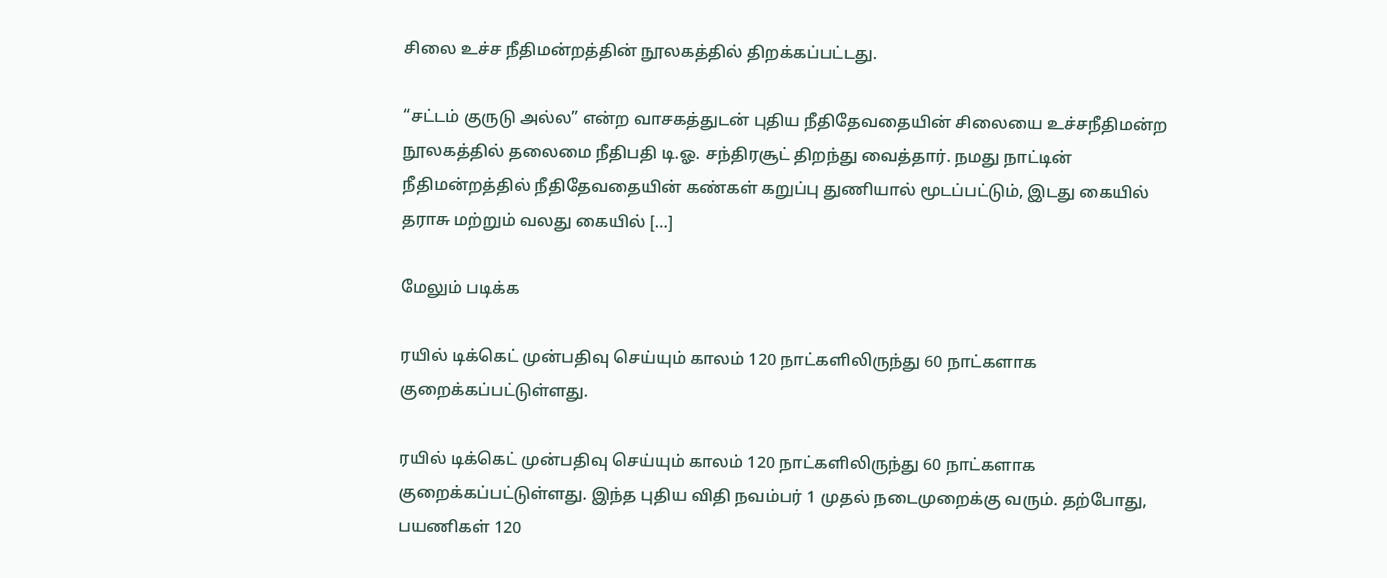சிலை உச்ச நீதிமன்றத்தின் நூலகத்தில் திறக்கப்பட்டது.

“சட்டம் குருடு அல்ல” என்ற வாசகத்துடன் புதிய நீதிதேவதையின் சிலையை உச்சநீதிமன்ற நூலகத்தில் தலைமை நீதிபதி டி.ஓ. சந்திரசூட் திறந்து வைத்தார். நமது நாட்டின் நீதிமன்றத்தில் நீதிதேவதையின் கண்கள் கறுப்பு துணியால் மூடப்பட்டும், இடது கையில் தராசு மற்றும் வலது கையில் […]

மேலும் படிக்க

ரயில் டிக்கெட் முன்பதிவு செய்யும் காலம் 120 நாட்களிலிருந்து 60 நாட்களாக குறைக்கப்பட்டுள்ளது.

ரயில் டிக்கெட் முன்பதிவு செய்யும் காலம் 120 நாட்களிலிருந்து 60 நாட்களாக குறைக்கப்பட்டுள்ளது. இந்த புதிய விதி நவம்பர் 1 முதல் நடைமுறைக்கு வரும். தற்போது, பயணிகள் 120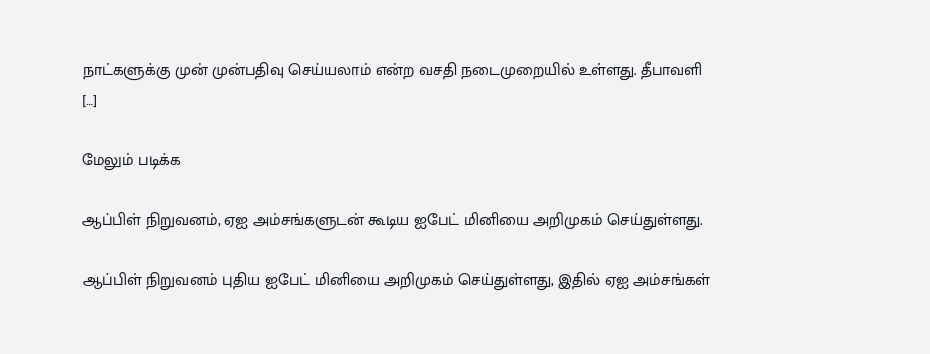நாட்களுக்கு முன் முன்பதிவு செய்யலாம் என்ற வசதி நடைமுறையில் உள்ளது. தீபாவளி […]

மேலும் படிக்க

ஆப்பிள் நிறுவனம், ஏஐ அம்சங்களுடன் கூடிய ஐபேட் மினியை அறிமுகம் செய்துள்ளது.

ஆப்பிள் நிறுவனம் புதிய ஐபேட் மினியை அறிமுகம் செய்துள்ளது, இதில் ஏஐ அம்சங்கள்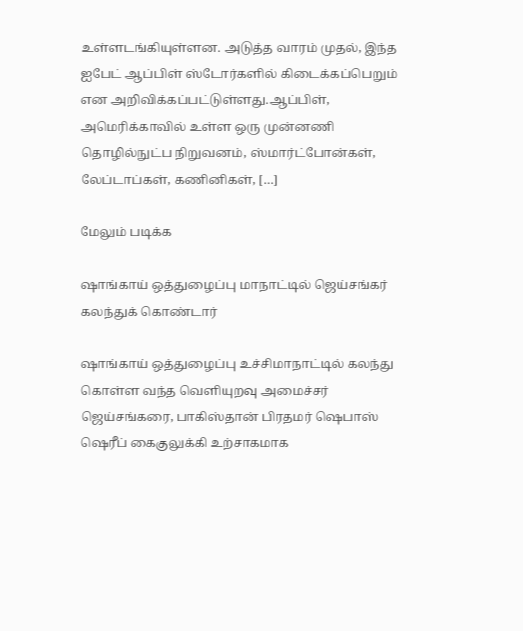உள்ளடங்கியுள்ளன. அடுத்த வாரம் முதல், இந்த ஐபேட் ஆப்பிள் ஸ்டோர்களில் கிடைக்கப்பெறும் என அறிவிக்கப்பட்டுள்ளது.ஆப்பிள், அமெரிக்காவில் உள்ள ஒரு முன்னணி தொழில்நுட்ப நிறுவனம், ஸ்மார்ட்போன்கள், லேப்டாப்கள், கணினிகள், […]

மேலும் படிக்க

ஷாங்காய் ஒத்துழைப்பு மாநாட்டில் ஜெய்சங்கர் கலந்துக் கொண்டார்

ஷாங்காய் ஒத்துழைப்பு உச்சிமாநாட்டில் கலந்து கொள்ள வந்த வெளியுறவு அமைச்சர் ஜெய்சங்கரை, பாகிஸ்தான் பிரதமர் ஷெபாஸ் ஷெரீப் கைகுலுக்கி உற்சாகமாக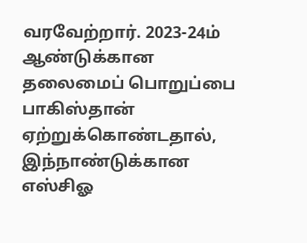வரவேற்றார். 2023-24ம் ஆண்டுக்கான தலைமைப் பொறுப்பை பாகிஸ்தான் ஏற்றுக்கொண்டதால், இந்நாண்டுக்கான எஸ்சிஓ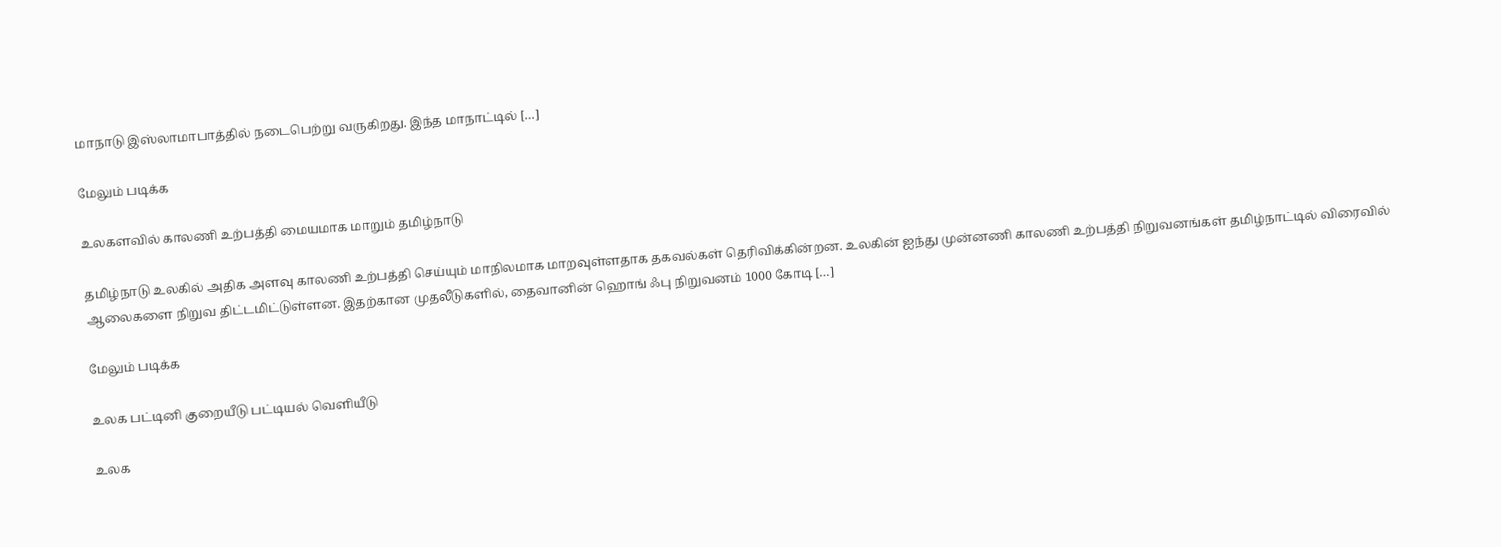மாநாடு இஸ்லாமாபாத்தில் நடைபெற்று வருகிறது. இந்த மாநாட்டில் […]

மேலும் படிக்க

உலகளவில் காலணி உற்பத்தி மையமாக மாறும் தமிழ்நாடு

தமிழ்நாடு உலகில் அதிக அளவு காலணி உற்பத்தி செய்யும் மாநிலமாக மாறவுள்ளதாக தகவல்கள் தெரிவிக்கின்றன. உலகின் ஐந்து முன்னணி காலணி உற்பத்தி நிறுவனங்கள் தமிழ்நாட்டில் விரைவில் ஆலைகளை நிறுவ திட்டமிட்டுள்ளன. இதற்கான முதலீடுகளில், தைவானின் ஹொங் ஃபு நிறுவனம் 1000 கோடி […]

மேலும் படிக்க

உலக பட்டினி குறையீடு பட்டியல் வெளியீடு

உலக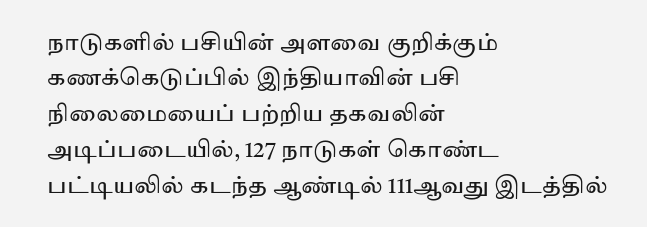நாடுகளில் பசியின் அளவை குறிக்கும் கணக்கெடுப்பில் இந்தியாவின் பசி நிலைமையைப் பற்றிய தகவலின் அடிப்படையில், 127 நாடுகள் கொண்ட பட்டியலில் கடந்த ஆண்டில் 111ஆவது இடத்தில்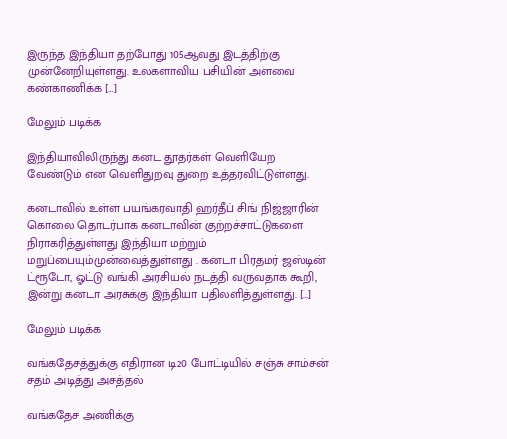இருந்த இந்தியா தற்போது 105ஆவது இடத்திற்கு முன்னேறியுள்ளது. உலகளாவிய பசியின் அளவை கண்காணிக்க […]

மேலும் படிக்க

இந்தியாவிலிருந்து கனட தூதர்கள் வெளியேற வேண்டும் என வெளிதுறவு துறை உத்தரவிட்டுள்ளது.

கனடாவில் உள்ள பயங்கரவாதி ஹர்தீப் சிங் நிஜ்ஜாரின் கொலை தொடர்பாக கனடாவின் குற்றச்சாட்டுகளை நிராகரித்துள்ளது இந்தியா மற்றும் மறுப்பையும்முன்வைத்துள்ளது . கனடா பிரதமர் ஜஸ்டின் ட்ரூடோ, ஓட்டு வங்கி அரசியல் நடத்தி வருவதாக கூறி, இன்று கனடா அரசுக்கு இந்தியா பதிலளித்துள்ளது. […]

மேலும் படிக்க

வங்கதேசத்துக்கு எதிரான டி20 போட்டியில் சஞ்சு சாம்சன் சதம் அடித்து அசத்தல்

வங்கதேச அணிக்கு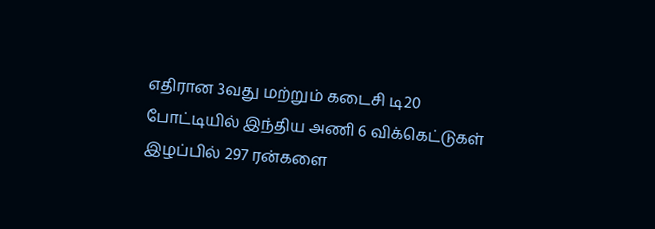எதிரான 3வது மற்றும் கடைசி டி20 போட்டியில் இந்திய அணி 6 விக்கெட்டுகள் இழப்பில் 297 ரன்களை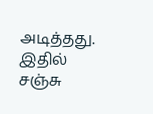அடித்தது. இதில் சஞ்சு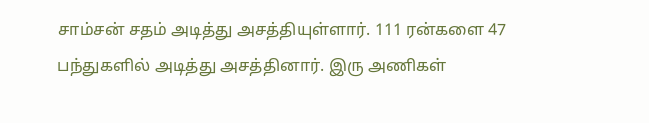சாம்சன் சதம் அடித்து அசத்தியுள்ளார். 111 ரன்களை 47 பந்துகளில் அடித்து அசத்தினார். இரு அணிகள்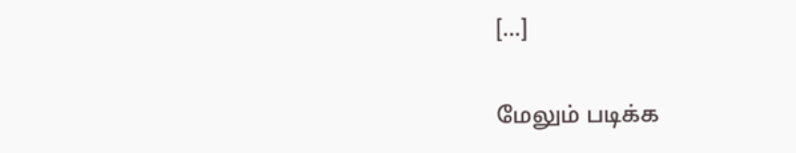[…]

மேலும் படிக்க